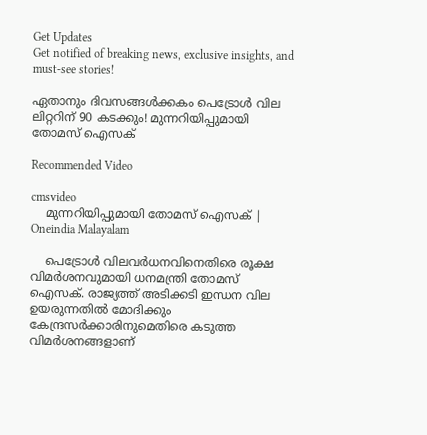Get Updates
Get notified of breaking news, exclusive insights, and must-see stories!

ഏതാനും ദിവസങ്ങള്‍ക്കകം പെട്രോള്‍ വില ലിറ്ററിന് 90 കടക്കും! മുന്നറിയിപ്പുമായി തോമസ് ഐസക്

Recommended Video

cmsvideo
    മുന്നറിയിപ്പുമായി തോമസ് ഐസക് | Oneindia Malayalam

    പെട്രോള്‍ വിലവര്‍ധനവിനെതിരെ രൂക്ഷ വിമര്‍ശനവുമായി ധനമന്ത്രി തോമസ് ഐസക്. രാജ്യത്ത് അടിക്കടി ഇന്ധന വില ഉയരുന്നതില്‍ മോദിക്കും കേന്ദ്രസര്‍ക്കാരിനുമെതിരെ കടുത്ത വിമര്‍ശനങ്ങളാണ്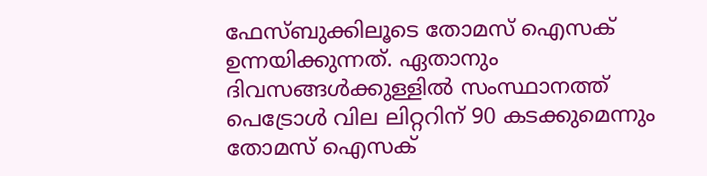ഫേസ്ബുക്കിലൂടെ തോമസ് ഐസക് ഉന്നയിക്കുന്നത്. ഏതാനും ദിവസങ്ങള്‍ക്കുള്ളില്‍ സംസ്ഥാനത്ത് പെട്രോള്‍ വില ലിറ്ററിന് 90 കടക്കുമെന്നും തോമസ് ഐസക്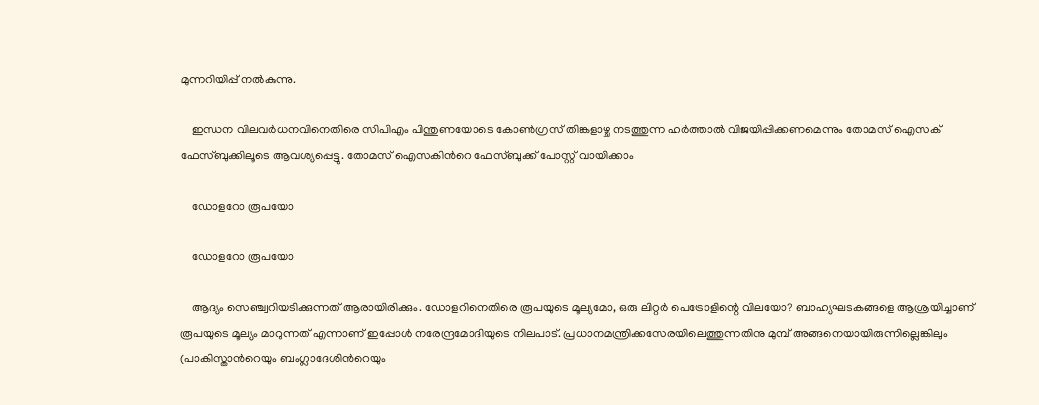മുന്നറിയിപ്പ് നല്‍കുന്നു.

    ഇന്ധന വിലവര്‍ധനവിനെതിരെ സിപിഎം പിന്തുണയോടെ കോണ്‍ഗ്രസ് തിങ്കളാഴ്ച നടത്തുന്ന ഹര്‍ത്താല്‍ വിജയിപ്പിക്കണമെന്നും തോമസ് ഐസക് ഫേസ്ബുക്കിലൂടെ ആവശ്യപ്പെട്ടു. തോമസ് ഐസകിന്‍റെ ഫേസ്ബുക്ക് പോസ്റ്റ് വായിക്കാം

    ഡോളറോ രൂപയോ

    ഡോളറോ രൂപയോ

    ആദ്യം സെഞ്ച്വറിയടിക്കുന്നത് ആരായിരിക്കും. ഡോളറിനെതിരെ രൂപയുടെ മൂല്യമോ, ഒരു ലിറ്റർ പെട്രോളിന്റെ വിലയോ? ബാഹ്യഘടകങ്ങളെ ആശ്രയിച്ചാണ് രൂപയുടെ മൂല്യം മാറുന്നത് എന്നാണ് ഇപ്പോൾ നരേന്ദ്രമോദിയുടെ നിലപാട്. പ്രധാനമന്ത്രിക്കസേരയിലെത്തുന്നതിനു മുമ്പ് അങ്ങനെയായിരുന്നില്ലെങ്കിലും (പാകിസ്താന്‍റെയും ബംഗ്ലാദേശിന്‍റെയും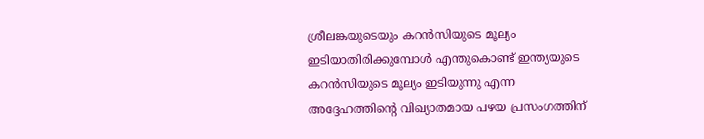ശ്രീലങ്കയുടെയും കറൻസിയുടെ മൂല്യം ഇടിയാതിരിക്കുമ്പോൾ എന്തുകൊണ്ട് ഇന്ത്യയുടെ കറൻസിയുടെ മൂല്യം ഇടിയുന്നു എന്ന അദ്ദേഹത്തിന്റെ വിഖ്യാതമായ പഴയ പ്രസംഗത്തിന്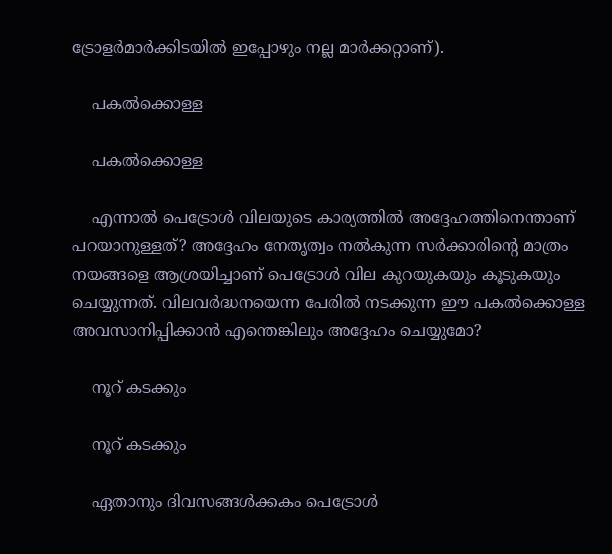ട്രോളർമാർക്കിടയിൽ ഇപ്പോഴും നല്ല മാർക്കറ്റാണ്).

    പകല്‍ക്കൊള്ള

    പകല്‍ക്കൊള്ള

    എന്നാൽ പെട്രോൾ വിലയുടെ കാര്യത്തിൽ അദ്ദേഹത്തിനെന്താണ് പറയാനുള്ളത്? അദ്ദേഹം നേതൃത്വം നൽകുന്ന സർക്കാരിന്റെ മാത്രം നയങ്ങളെ ആശ്രയിച്ചാണ് പെട്രോൾ വില കുറയുകയും കൂടുകയും ചെയ്യുന്നത്. വിലവർദ്ധനയെന്ന പേരിൽ നടക്കുന്ന ഈ പകൽക്കൊള്ള അവസാനിപ്പിക്കാൻ എന്തെങ്കിലും അദ്ദേഹം ചെയ്യുമോ?

    നൂറ് കടക്കും

    നൂറ് കടക്കും

    ഏതാനും ദിവസങ്ങൾക്കകം പെട്രോൾ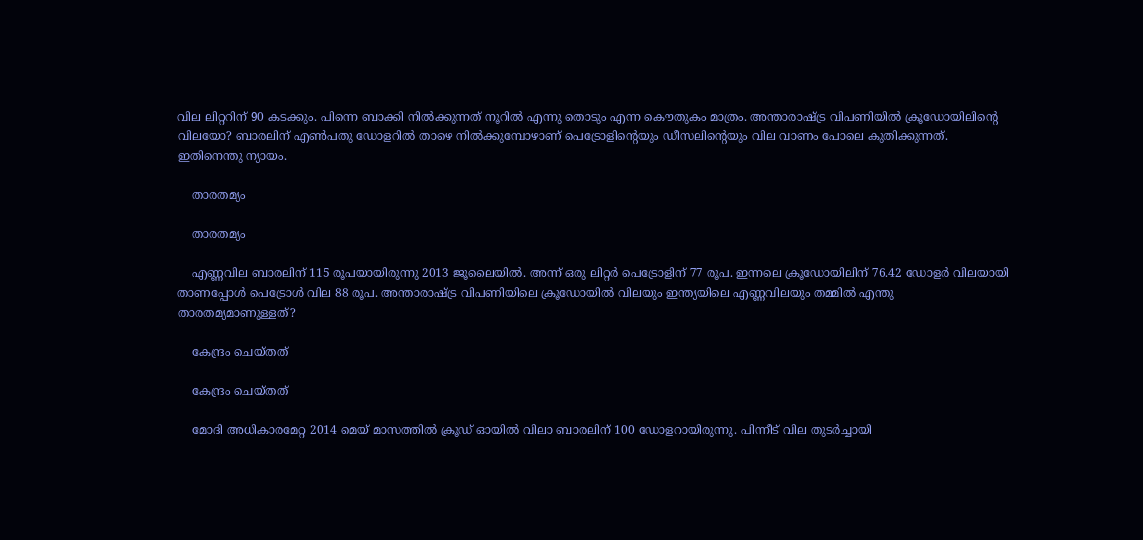വില ലിറ്ററിന് 90 കടക്കും. പിന്നെ ബാക്കി നിൽക്കുന്നത് നൂറിൽ എന്നു തൊടും എന്ന കൌതുകം മാത്രം. അന്താരാഷ്ട്ര വിപണിയിൽ ക്രൂഡോയിലിന്റെ വിലയോ? ബാരലിന് എൺപതു ഡോളറിൽ താഴെ നിൽക്കുമ്പോഴാണ് പെട്രോളിന്‍റെയും ഡീസലിന്‍റെയും വില വാണം പോലെ കുതിക്കുന്നത്. ഇതിനെന്തു ന്യായം.

    താരതമ്യം

    താരതമ്യം

    എണ്ണവില ബാരലിന് 115 രൂപയായിരുന്നു 2013 ജൂലൈയിൽ. അന്ന് ഒരു ലിറ്റർ പെട്രോളിന് 77 രൂപ. ഇന്നലെ ക്രൂഡോയിലിന് 76.42 ഡോളർ വിലയായി താണപ്പോൾ പെട്രോൾ വില 88 രൂപ. അന്താരാഷ്ട്ര വിപണിയിലെ ക്രൂഡോയിൽ വിലയും ഇന്ത്യയിലെ എണ്ണവിലയും തമ്മിൽ എന്തു താരതമ്യമാണുള്ളത്?

    കേന്ദ്രം ചെയ്തത്

    കേന്ദ്രം ചെയ്തത്

    മോദി അധികാരമേറ്റ 2014 മെയ് മാസത്തിൽ ക്രൂഡ് ഓയിൽ വിലാ ബാരലിന് 100 ഡോളറായിരുന്നു. പിന്നീട് വില തുടർച്ചായി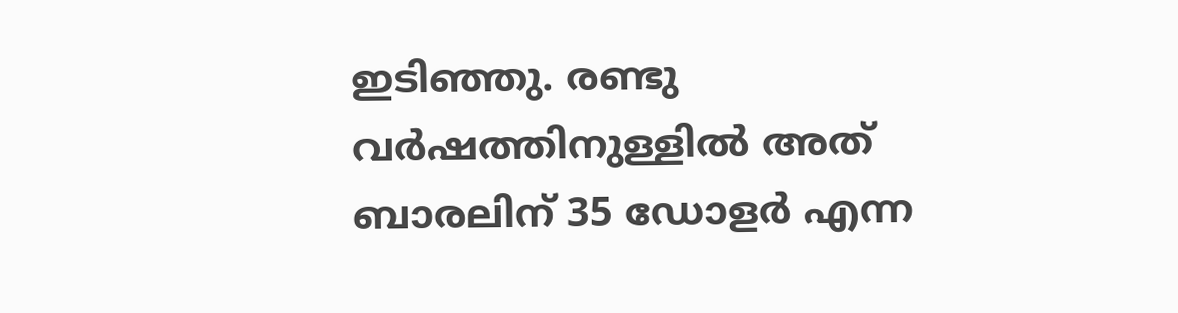ഇടിഞ്ഞു. രണ്ടു വർഷത്തിനുള്ളിൽ അത് ബാരലിന് 35 ഡോളർ എന്ന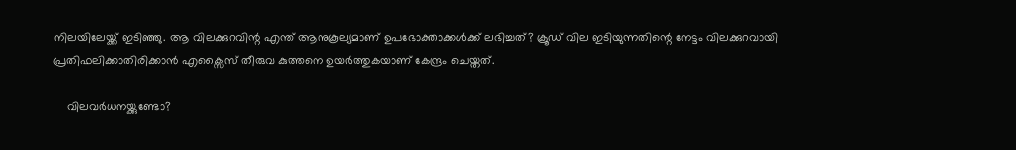നിലയിലേയ്ക്ക് ഇടിഞ്ഞു. ആ വിലക്കുറവിന്റ എന്ത് ആനുകൂല്യമാണ് ഉപഭോക്താക്കൾക്ക് ലഭിച്ചത്? ക്രൂഡ് വില ഇടിയുന്നതിന്റെ നേട്ടം വിലക്കുറവായി പ്രതിഫലിക്കാതിരിക്കാൻ എക്സൈസ് തീരുവ കുത്തനെ ഉയർത്തുകയാണ് കേന്ദ്രം ചെയ്തത്.

    വിലവര്‍ധനയ്ക്കുണ്ടോ?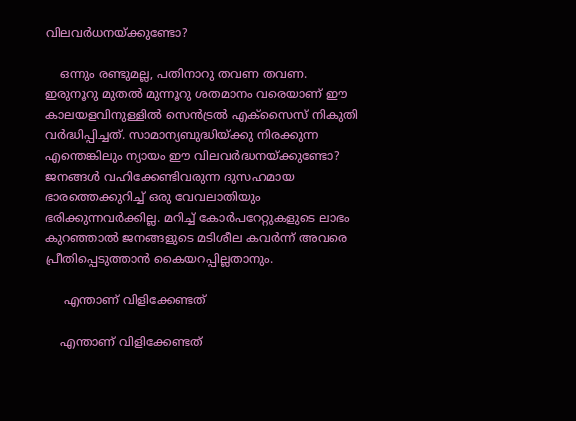വിലവര്‍ധനയ്ക്കുണ്ടോ?

    ഒന്നും രണ്ടുമല്ല, പതിനാറു തവണ തവണ. ഇരുനൂറു മുതൽ മുന്നൂറു ശതമാനം വരെയാണ് ഈ കാലയളവിനുള്ളിൽ സെൻട്രൽ എക്സൈസ് നികുതി വർദ്ധിപ്പിച്ചത്. സാമാന്യബുദ്ധിയ്ക്കു നിരക്കുന്ന എന്തെങ്കിലും ന്യായം ഈ വിലവർദ്ധനയ്ക്കുണ്ടോ? ജനങ്ങൾ വഹിക്കേണ്ടിവരുന്ന ദുസഹമായ ഭാരത്തെക്കുറിച്ച് ഒരു വേവലാതിയും ഭരിക്കുന്നവർക്കില്ല. മറിച്ച് കോർപറേറ്റുകളുടെ ലാഭം കുറഞ്ഞാൽ ജനങ്ങളുടെ മടിശീല കവർന്ന് അവരെ പ്രീതിപ്പെടുത്താൻ കൈയറപ്പില്ലതാനും.

     എന്താണ് വിളിക്കേണ്ടത്

    എന്താണ് വിളിക്കേണ്ടത്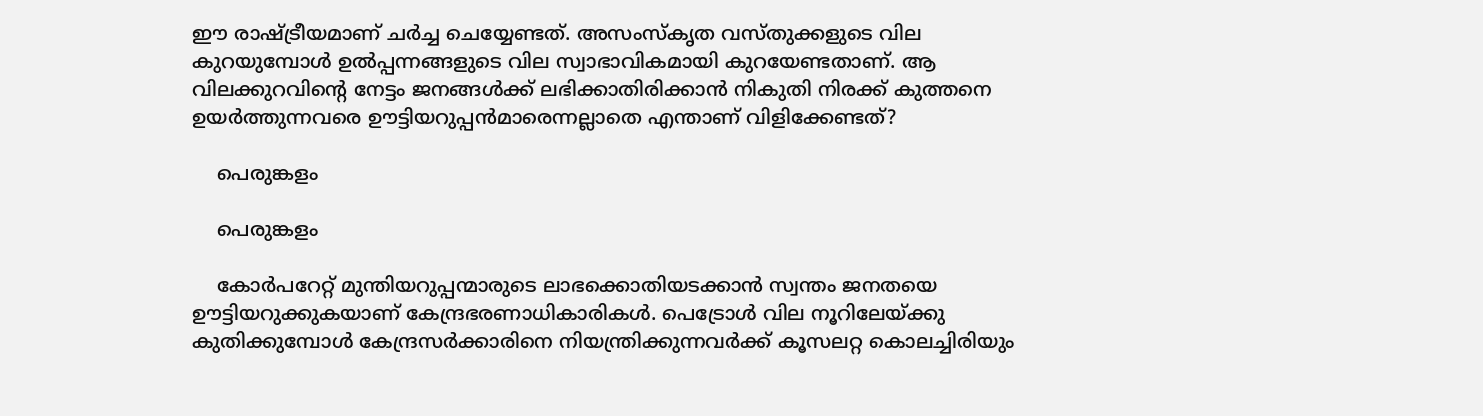ഈ രാഷ്ട്രീയമാണ് ചർച്ച ചെയ്യേണ്ടത്. അസംസ്കൃത വസ്തുക്കളുടെ വില കുറയുമ്പോൾ ഉൽപ്പന്നങ്ങളുടെ വില സ്വാഭാവികമായി കുറയേണ്ടതാണ്. ആ വിലക്കുറവിന്റെ നേട്ടം ജനങ്ങൾക്ക് ലഭിക്കാതിരിക്കാൻ നികുതി നിരക്ക് കുത്തനെ ഉയർത്തുന്നവരെ ഊട്ടിയറുപ്പൻമാരെന്നല്ലാതെ എന്താണ് വിളിക്കേണ്ടത്?

    പെരുങ്കളം

    പെരുങ്കളം

    കോർപറേറ്റ് മുന്തിയറുപ്പന്മാരുടെ ലാഭക്കൊതിയടക്കാൻ സ്വന്തം ജനതയെ ഊട്ടിയറുക്കുകയാണ് കേന്ദ്രഭരണാധികാരികൾ. പെട്രോൾ വില നൂറിലേയ്ക്കു കുതിക്കുമ്പോൾ കേന്ദ്രസർക്കാരിനെ നിയന്ത്രിക്കുന്നവർക്ക് കൂസലറ്റ കൊലച്ചിരിയും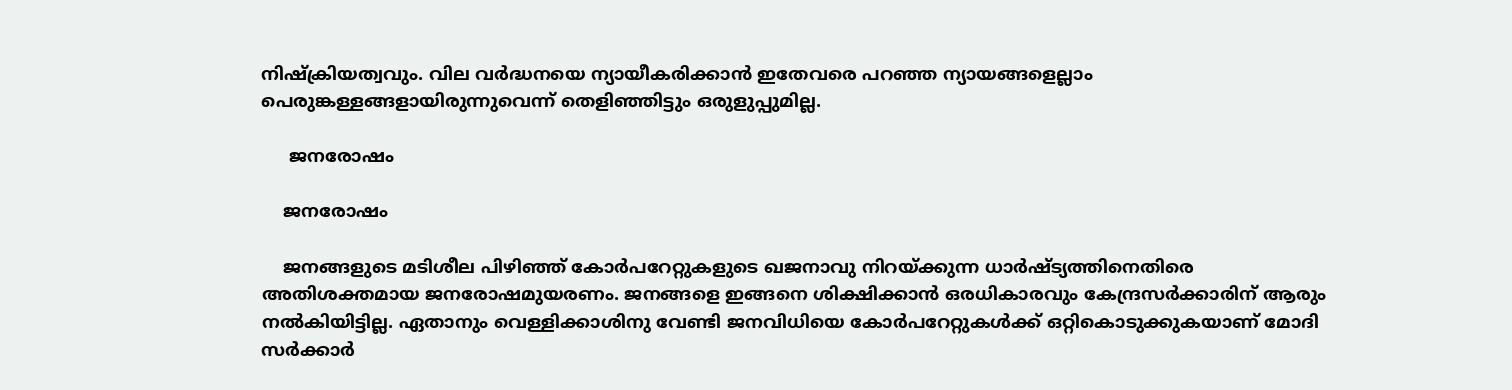നിഷ്ക്രിയത്വവും. വില വർദ്ധനയെ ന്യായീകരിക്കാൻ ഇതേവരെ പറഞ്ഞ ന്യായങ്ങളെല്ലാം പെരുങ്കള്ളങ്ങളായിരുന്നുവെന്ന് തെളിഞ്ഞിട്ടും ഒരുളുപ്പുമില്ല.

     ജനരോഷം

    ജനരോഷം

    ജനങ്ങളുടെ മടിശീല പിഴിഞ്ഞ് കോർപറേറ്റുകളുടെ ഖജനാവു നിറയ്ക്കുന്ന ധാർഷ്ട്യത്തിനെതിരെ അതിശക്തമായ ജനരോഷമുയരണം. ജനങ്ങളെ ഇങ്ങനെ ശിക്ഷിക്കാൻ ഒരധികാരവും കേന്ദ്രസർക്കാരിന് ആരും നൽകിയിട്ടില്ല. ഏതാനും വെള്ളിക്കാശിനു വേണ്ടി ജനവിധിയെ കോർപറേറ്റുകൾക്ക് ഒറ്റികൊടുക്കുകയാണ് മോദി സർക്കാർ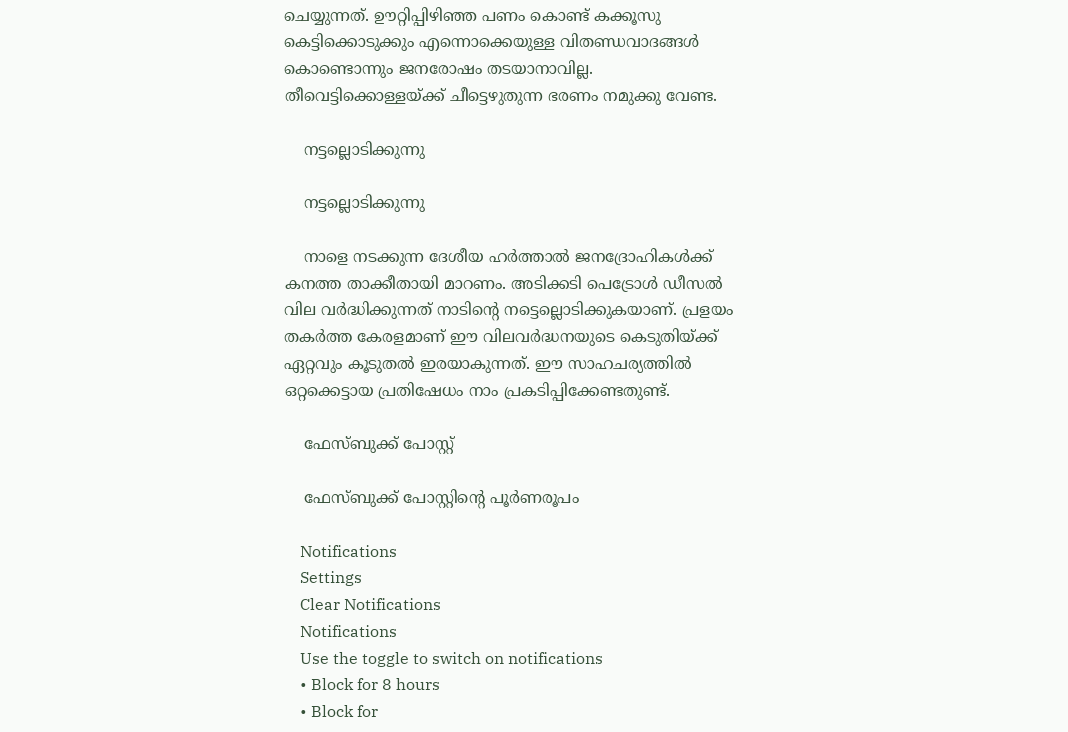ചെയ്യുന്നത്. ഊറ്റിപ്പിഴിഞ്ഞ പണം കൊണ്ട് കക്കൂസു കെട്ടിക്കൊടുക്കും എന്നൊക്കെയുള്ള വിതണ്ഡവാദങ്ങൾ കൊണ്ടൊന്നും ജനരോഷം തടയാനാവില്ല. തീവെട്ടിക്കൊള്ളയ്ക്ക് ചീട്ടെഴുതുന്ന ഭരണം നമുക്കു വേണ്ട.

    നട്ടല്ലൊടിക്കുന്നു

    നട്ടല്ലൊടിക്കുന്നു

    നാളെ നടക്കുന്ന ദേശീയ ഹർത്താൽ ജനദ്രോഹികൾക്ക് കനത്ത താക്കീതായി മാറണം. അടിക്കടി പെട്രോൾ ഡീസൽ വില വർദ്ധിക്കുന്നത് നാടിന്റെ നട്ടെല്ലൊടിക്കുകയാണ്. പ്രളയം തകർത്ത കേരളമാണ് ഈ വിലവർദ്ധനയുടെ കെടുതിയ്ക്ക് ഏറ്റവും കൂടുതൽ ഇരയാകുന്നത്. ഈ സാഹചര്യത്തിൽ ഒറ്റക്കെട്ടായ പ്രതിഷേധം നാം പ്രകടിപ്പിക്കേണ്ടതുണ്ട്.

    ഫേസ്ബുക്ക് പോസ്റ്റ്

    ഫേസ്ബുക്ക് പോസ്റ്റിന്‍റെ പൂര്‍ണരൂപം

    Notifications
    Settings
    Clear Notifications
    Notifications
    Use the toggle to switch on notifications
    • Block for 8 hours
    • Block for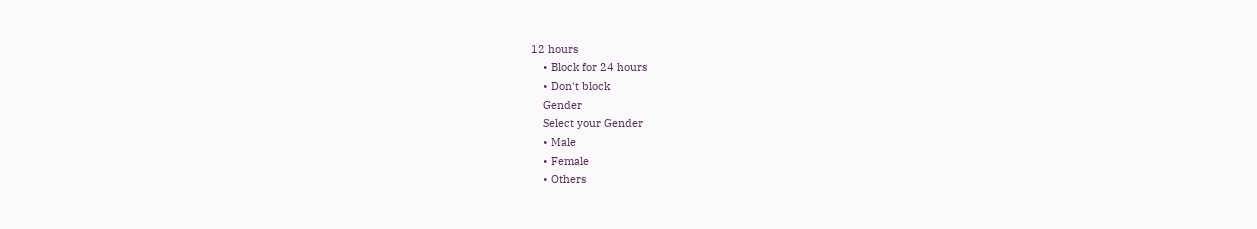12 hours
    • Block for 24 hours
    • Don't block
    Gender
    Select your Gender
    • Male
    • Female
    • Others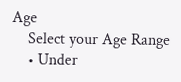Age
    Select your Age Range
    • Under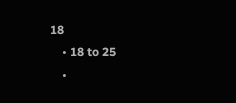18
    • 18 to 25
    •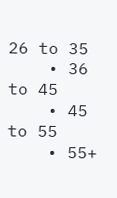26 to 35
    • 36 to 45
    • 45 to 55
    • 55+